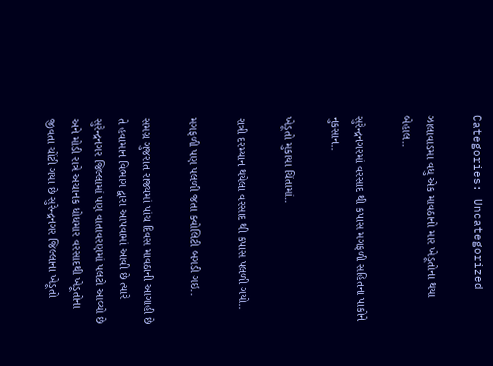Categories: Uncategorized

ઝાલાવાડમા વધુ એક માવઠાનો માર ખેડૂતોના થયા બેહાલ..

સુરેન્દ્રનગરમાં વરસાદ થી કપાસ મગફળી સહિતના પાકોને નુકસાન..

ખેડૂતો મુકાયા ચિંતામાં..

રાત્રી દરમ્યાન થયેલા વરસાદ થી કપાસ પલળી ગયો..

મગફળી પણ પલળી જતા ક્વોલિટી બગડી ગઇ..

સમગ્ર ગુજરાત રાજ્યમાં પાંચ દિવસ માવઠાની આગાહી છે તે હવામાન વિભાગ દ્વારા આપવામાં આવી છે ત્યારે સુરેન્દ્રનગર જિલ્લામાં પણ વાતાવરણમાં પલટો આવ્યો છે અને મોડી રાત્રે અચાનક ધોધમાર વરસાદથી ખેડૂતોના જીવતા ચોંટી ગયા છે સુરેન્દ્રનગર જિલ્લાના ખેડૂતો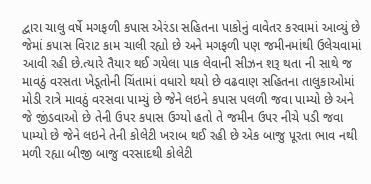દ્વારા ચાલુ વર્ષે મગફળી કપાસ એરંડા સહિતના પાકોનું વાવેતર કરવામાં આવ્યું છે જેમાં કપાસ વિરાટ કામ ચાલી રહ્યો છે અને મગફળી પણ જમીનમાંથી ઉલેચવામાં આવી રહી છે.ત્યારે તૈયાર થઈ ગયેલા પાક લેવાની સીઝન શરૂ થતા ની સાથે જ માવઠું વરસતા ખેડૂતોની ચિંતામાં વધારો થયો છે વઢવાણ સહિતના તાલુકાઓમાં મોડી રાત્રે માવઠું વરસવા પામ્યું છે જેને લઇને કપાસ પલળી જવા પામ્યો છે અને જે જીંડવાઓ છે તેની ઉપર કપાસ ઉગ્યો હતો તે જમીન ઉપર નીચે પડી જવા પામ્યો છે જેને લઇને તેની કોલેટી ખરાબ થઈ રહી છે એક બાજુ પૂરતા ભાવ નથી મળી રહ્યા બીજી બાજુ વરસાદથી કોલેટી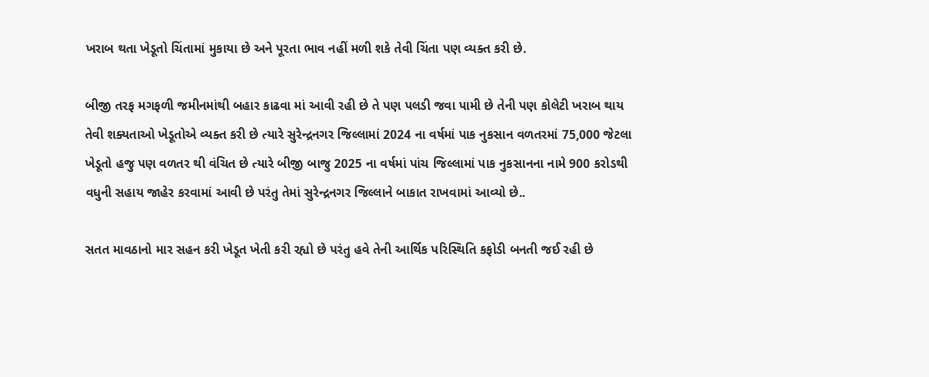ખરાબ થતા ખેડૂતો ચિંતામાં મુકાયા છે અને પૂરતા ભાવ નહીં મળી શકે તેવી ચિંતા પણ વ્યક્ત કરી છે.

બીજી તરફ મગફળી જમીનમાંથી બહાર કાઢવા માં આવી રહી છે તે પણ પલડી જવા પામી છે તેની પણ કોલેટી ખરાબ થાય તેવી શક્યતાઓ ખેડૂતોએ વ્યક્ત કરી છે ત્યારે સુરેન્દ્રનગર જિલ્લામાં 2024 ના વર્ષમાં પાક નુકસાન વળતરમાં 75,000 જેટલા ખેડૂતો હજુ પણ વળતર થી વંચિત છે ત્યારે બીજી બાજુ 2025 ના વર્ષમાં પાંચ જિલ્લામાં પાક નુકસાનના નામે 900 કરોડથી વધુની સહાય જાહેર કરવામાં આવી છે પરંતુ તેમાં સુરેન્દ્રનગર જિલ્લાને બાકાત રાખવામાં આવ્યો છે..

સતત માવઠાનો માર સહન કરી ખેડૂત ખેતી કરી રહ્યો છે પરંતુ હવે તેની આર્થિક પરિસ્થિતિ કફોડી બનતી જઈ રહી છે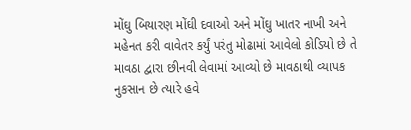મોંઘુ બિયારણ મોંઘી દવાઓ અને મોંઘુ ખાતર નાખી અને મહેનત કરી વાવેતર કર્યું પરંતુ મોઢામાં આવેલો કોડિયો છે તે માવઠા દ્વારા છીનવી લેવામાં આવ્યો છે માવઠાથી વ્યાપક નુકસાન છે ત્યારે હવે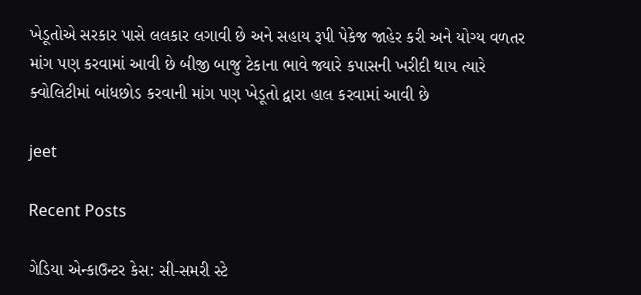ખેડૂતોએ સરકાર પાસે લલકાર લગાવી છે અને સહાય રૂપી પેકેજ જાહેર કરી અને યોગ્ય વળતર માંગ પણ કરવામાં આવી છે બીજી બાજુ ટેકાના ભાવે જ્યારે કપાસની ખરીદી થાય ત્યારે ક્વોલિટીમાં બાંધછોડ કરવાની માંગ પણ ખેડૂતો દ્વારા હાલ કરવામાં આવી છે

jeet

Recent Posts

ગેડિયા એન્કાઉન્ટર કેસ: સી-સમરી સ્ટે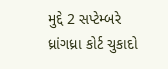મુદ્દે 2 સપ્ટેમ્બરે ધ્રાંગધ્રા કોર્ટ ચુકાદો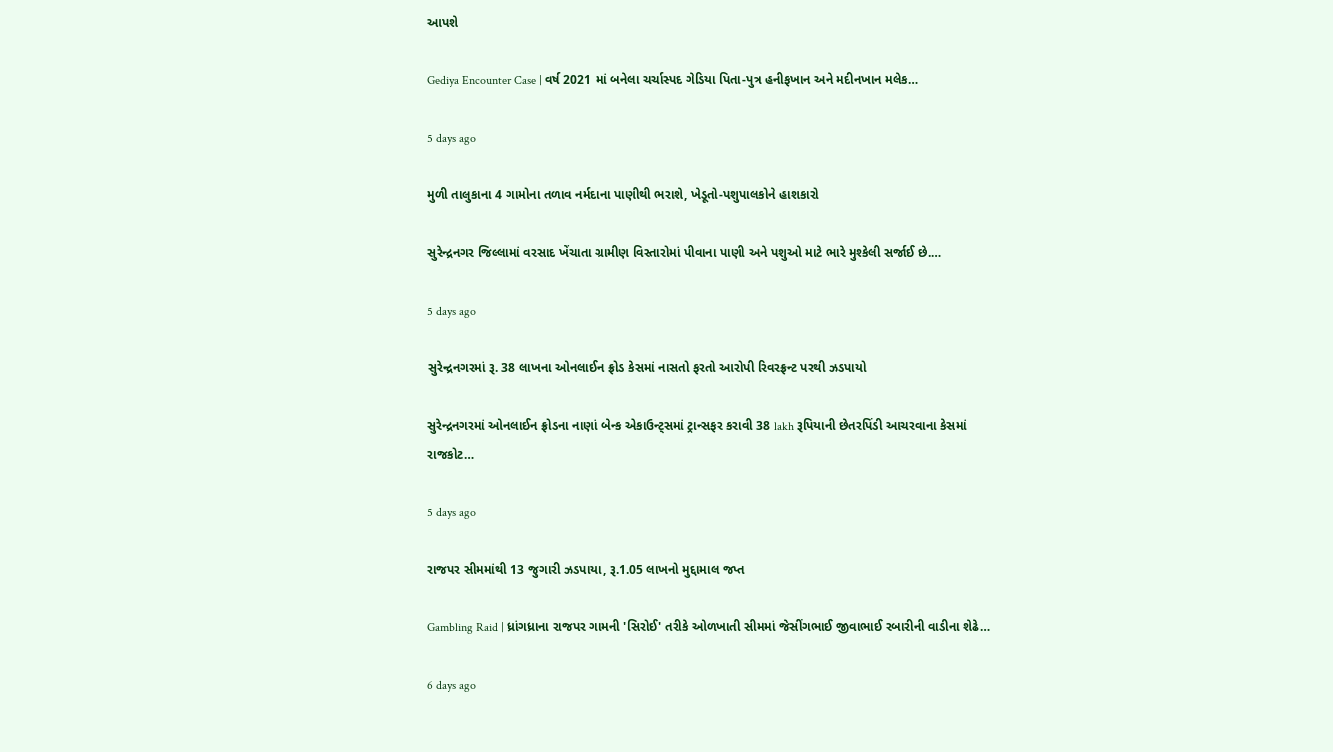આપશે

Gediya Encounter Case | વર્ષ 2021 માં બનેલા ચર્ચાસ્પદ ગેડિયા પિતા-પુત્ર હનીફખાન અને મદીનખાન મલેક…

5 days ago

મુળી તાલુકાના 4 ગામોના તળાવ નર્મદાના પાણીથી ભરાશે, ખેડૂતો-પશુપાલકોને હાશકારો

સુરેન્દ્રનગર જિલ્લામાં વરસાદ ખેંચાતા ગ્રામીણ વિસ્તારોમાં પીવાના પાણી અને પશુઓ માટે ભારે મુશ્કેલી સર્જાઈ છે.…

5 days ago

સુરેન્દ્રનગરમાં રૂ. 38 લાખના ઓનલાઈન ફ્રોડ કેસમાં નાસતો ફરતો આરોપી રિવરફ્રન્ટ પરથી ઝડપાયો

સુરેન્દ્રનગરમાં ઓનલાઈન ફ્રોડના નાણાં બેન્ક એકાઉન્ટ્સમાં ટ્રાન્સફર કરાવી 38 lakh રૂપિયાની છેતરપિંડી આચરવાના કેસમાં રાજકોટ…

5 days ago

રાજપર સીમમાંથી 13 જુગારી ઝડપાયા, રૂ.1.05 લાખનો મુદ્દામાલ જપ્ત

Gambling Raid | ધ્રાંગધ્રાના રાજપર ગામની 'સિરોઈ' તરીકે ઓળખાતી સીમમાં જેસીંગભાઈ જીવાભાઈ રબારીની વાડીના શેઢે…

6 days ago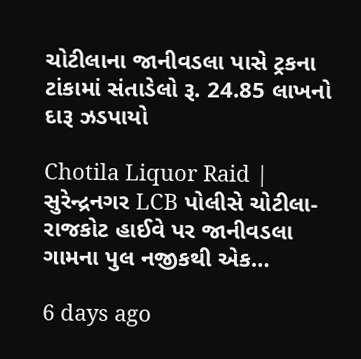ચોટીલાના જાનીવડલા પાસે ટ્રકના ટાંકામાં સંતાડેલો રૂ. 24.85 લાખનો દારૂ ઝડપાયો

Chotila Liquor Raid | સુરેન્દ્રનગર LCB પોલીસે ચોટીલા-રાજકોટ હાઈવે પર જાનીવડલા ગામના પુલ નજીકથી એક…

6 days ago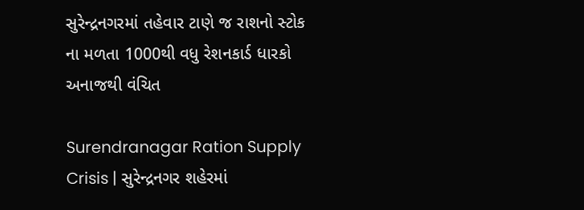સુરેન્દ્રનગરમાં તહેવાર ટાણે જ રાશનો સ્ટોક ના મળતા 1000થી વધુ રેશનકાર્ડ ધારકો અનાજથી વંચિત

Surendranagar Ration Supply Crisis | સુરેન્દ્રનગર શહેરમાં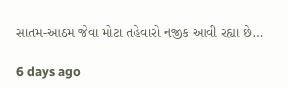સાતમ-આઠમ જેવા મોટા તહેવારો નજીક આવી રહ્યા છે…

6 days ago